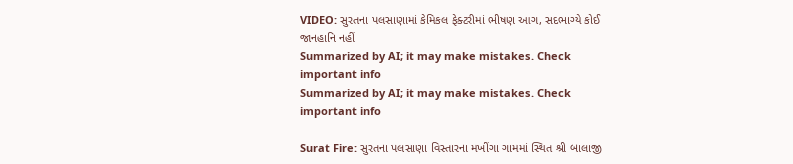VIDEO: સુરતના પલસાણામાં કેમિકલ ફેક્ટરીમાં ભીષણ આગ, સદભાગ્યે કોઈ જાનહાનિ નહીં
Summarized by AI; it may make mistakes. Check important info
Summarized by AI; it may make mistakes. Check important info

Surat Fire: સુરતના પલસાણા વિસ્તારના મખીંગા ગામમાં સ્થિત શ્રી બાલાજી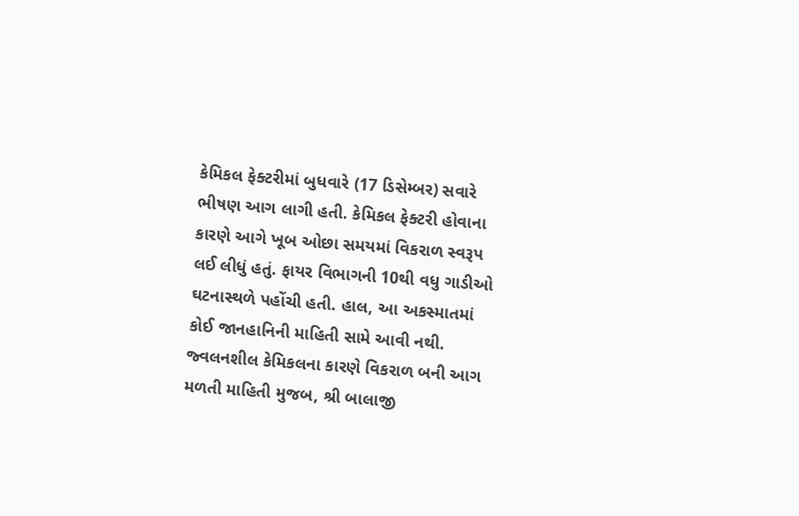કેમિકલ ફેક્ટરીમાં બુધવારે (17 ડિસેમ્બર) સવારે ભીષણ આગ લાગી હતી. કેમિકલ ફેક્ટરી હોવાના કારણે આગે ખૂબ ઓછા સમયમાં વિકરાળ સ્વરૂપ લઈ લીધું હતું. ફાયર વિભાગની 10થી વધુ ગાડીઓ ઘટનાસ્થળે પહોંચી હતી. હાલ, આ અકસ્માતમાં કોઈ જાનહાનિની માહિતી સામે આવી નથી.
જ્વલનશીલ કેમિકલના કારણે વિકરાળ બની આગ
મળતી માહિતી મુજબ, શ્રી બાલાજી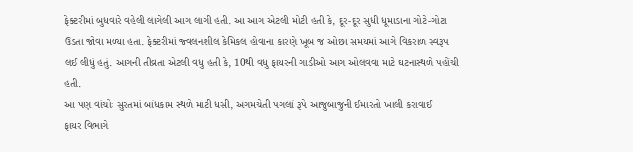ફેક્ટરીમાં બુધવારે વહેલી લાગેલી આગ લાગી હતી. આ આગ એટલી મોટી હતી કે, દૂર-દૂર સુધી ધૂમાડાના ગોટે-ગોટા ઉડતા જોવા મળ્યા હતા. ફેક્ટરીમાં જ્વલનશીલ કેમિકલ હોવાના કારણે ખૂબ જ ઓછા સમયમાં આગે વિકરાળ સ્વરૂપ લઈ લીધું હતું. આગની તીવ્રતા એટલી વધુ હતી કે, 10થી વધુ ફાયરની ગાડીઓ આગ ઓલવવા માટે ઘટનાસ્થળે પહોંચી હતી.
આ પણ વાંચોઃ સુરતમાં બાંધકામ સ્થળે માટી ધસી, અગમચેતી પગલાં રૂપે આજુબાજુની ઈમારતો ખાલી કરાવાઈ
ફાયર વિભાગે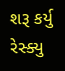શરૂ કર્યુ રેસ્ક્યુ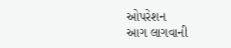ઓપરેશન
આગ લાગવાની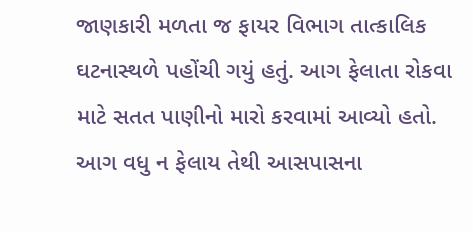જાણકારી મળતા જ ફાયર વિભાગ તાત્કાલિક ઘટનાસ્થળે પહોંચી ગયું હતું. આગ ફેલાતા રોકવા માટે સતત પાણીનો મારો કરવામાં આવ્યો હતો. આગ વધુ ન ફેલાય તેથી આસપાસના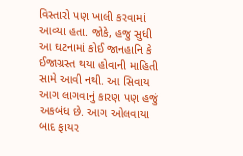વિસ્તારો પણ ખાલી કરવામાં આવ્યા હતા. જોકે, હજુ સુધી આ ઘટનામાં કોઈ જાનહાનિ કે ઈજાગ્રસ્ત થયા હોવાની માહિતી સામે આવી નથી. આ સિવાય આગ લાગવાનું કારણ પણ હજું અકબંધ છે. આગ ઓલવાયા બાદ ફાયર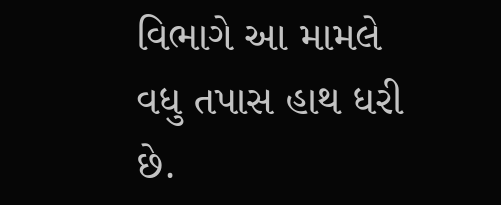વિભાગે આ મામલે વધુ તપાસ હાથ ધરી છે.